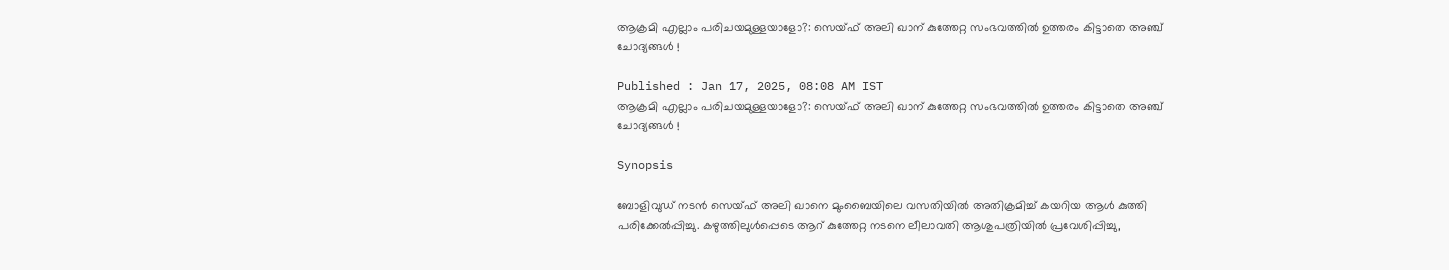ആക്രമി എല്ലാം പരിചയമുള്ളയാളോ?: സെയ്ഫ് അലി ഖാന് കുത്തേറ്റ സംഭവത്തില്‍ ഉത്തരം കിട്ടാതെ അഞ്ച് ചോദ്യങ്ങള്‍ !

Published : Jan 17, 2025, 08:08 AM IST
ആക്രമി എല്ലാം പരിചയമുള്ളയാളോ?: സെയ്ഫ് അലി ഖാന് കുത്തേറ്റ സംഭവത്തില്‍ ഉത്തരം കിട്ടാതെ അഞ്ച് ചോദ്യങ്ങള്‍ !

Synopsis

ബോളിവുഡ് നടൻ സെയ്ഫ് അലി ഖാനെ മുംബൈയിലെ വസതിയിൽ അതിക്രമിച്ച് കയറിയ ആൾ കുത്തി പരിക്കേൽപ്പിച്ചു. കഴുത്തിലുൾപ്പെടെ ആറ് കുത്തേറ്റ നടനെ ലീലാവതി ആശുപത്രിയിൽ പ്രവേശിപ്പിച്ചു,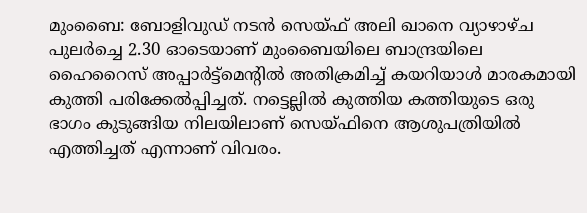മുംബൈ: ബോളിവുഡ് നടൻ സെയ്ഫ് അലി ഖാനെ വ്യാഴാഴ്ച പുലർച്ചെ 2.30 ഓടെയാണ് മുംബൈയിലെ ബാന്ദ്രയിലെ ഹൈറൈസ് അപ്പാർട്ട്‌മെന്‍റില്‍ അതിക്രമിച്ച് കയറിയാള്‍ മാരകമായി കുത്തി പരിക്കേൽപ്പിച്ചത്. നട്ടെല്ലിൽ കുത്തിയ കത്തിയുടെ ഒരു ഭാഗം കുടുങ്ങിയ നിലയിലാണ് സെയ്ഫിനെ ആശുപത്രിയില്‍ എത്തിച്ചത് എന്നാണ് വിവരം.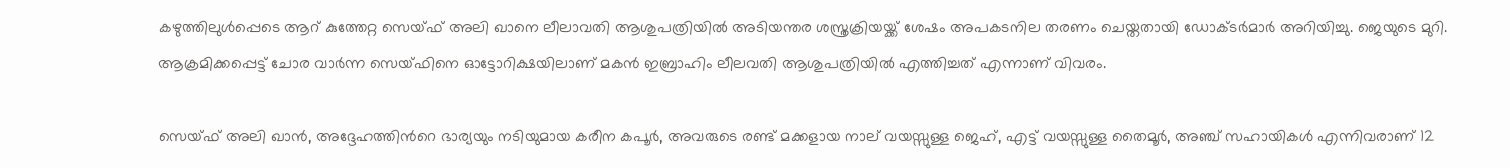കഴുത്തിലുൾപ്പെടെ ആറ് കുത്തേറ്റ സെയ്ഫ് അലി ഖാനെ ലീലാവതി ആശുപത്രിയിൽ അടിയന്തര ശസ്ത്രക്രിയയ്ക്ക് ശേഷം അപകടനില തരണം ചെയ്തതായി ഡോക്ടർമാർ അറിയിച്ചു. ജെയുടെ മുറി. ആക്രമിക്കപ്പെട്ട് ചോര വാര്‍ന്ന സെയ്ഫിനെ ഓട്ടോറിക്ഷയിലാണ് മകന്‍ ഇബ്രാഹിം ലീലവതി ആശുപത്രിയില്‍ എത്തിച്ചത് എന്നാണ് വിവരം.

സെയ്ഫ് അലി ഖാൻ, അദ്ദേഹത്തിന്‍റെ ഭാര്യയും നടിയുമായ കരീന കപൂർ, അവരുടെ രണ്ട് മക്കളായ നാല് വയസ്സുള്ള ജെഹ്, എട്ട് വയസ്സുള്ള തൈമൂർ, അഞ്ച് സഹായികള്‍ എന്നിവരാണ് 12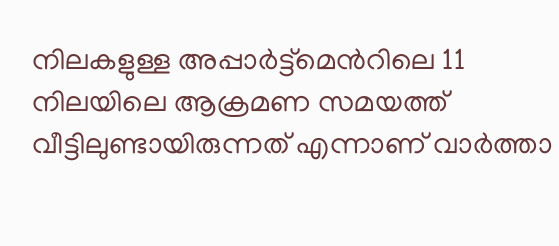നിലകളുള്ള അപ്പാർട്ട്മെന്‍റിലെ 11 നിലയിലെ ആക്രമണ സമയത്ത് വീട്ടിലുണ്ടായിരുന്നത് എന്നാണ് വാർത്താ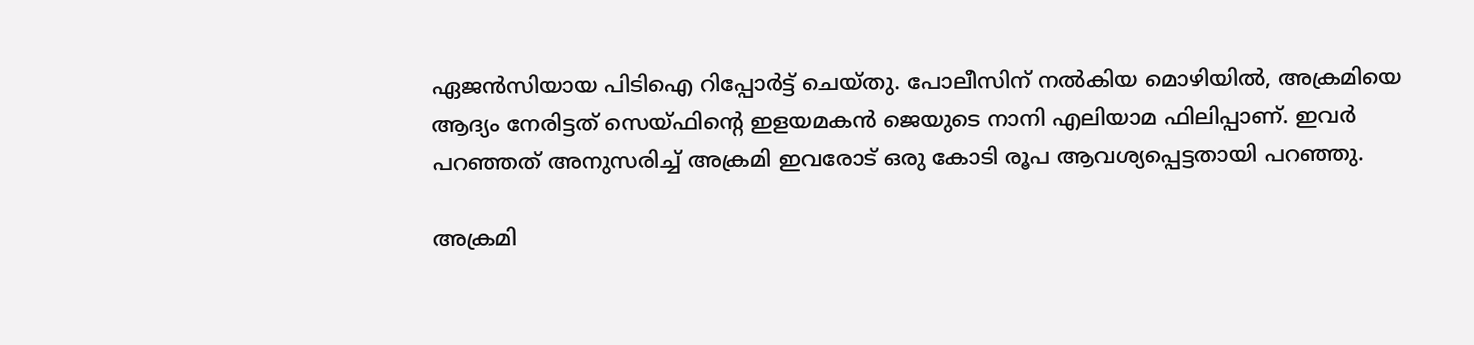ഏജൻസിയായ പിടിഐ റിപ്പോർട്ട് ചെയ്തു. പോലീസിന് നൽകിയ മൊഴിയിൽ, അക്രമിയെ ആദ്യം നേരിട്ടത് സെയ്ഫിന്‍റെ ഇളയമകന്‍ ജെയുടെ നാനി എലിയാമ ഫിലിപ്പാണ്. ഇവര്‍ പറഞ്ഞത് അനുസരിച്ച് അക്രമി ഇവരോട് ഒരു കോടി രൂപ ആവശ്യപ്പെട്ടതായി പറഞ്ഞു.

അക്രമി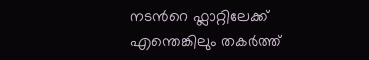നടന്‍റെ ഫ്ലാറ്റിലേക്ക് എന്തെങ്കിലും തകര്‍ത്ത്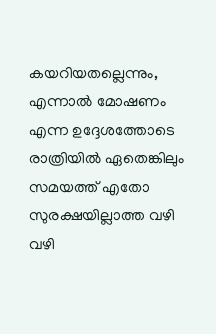കയറിയതല്ലെന്നും, എന്നാൽ മോഷണം എന്ന ഉദ്ദേശത്തോടെ രാത്രിയിൽ ഏതെങ്കിലും സമയത്ത് എതോ സുരക്ഷയില്ലാത്ത വഴി വഴി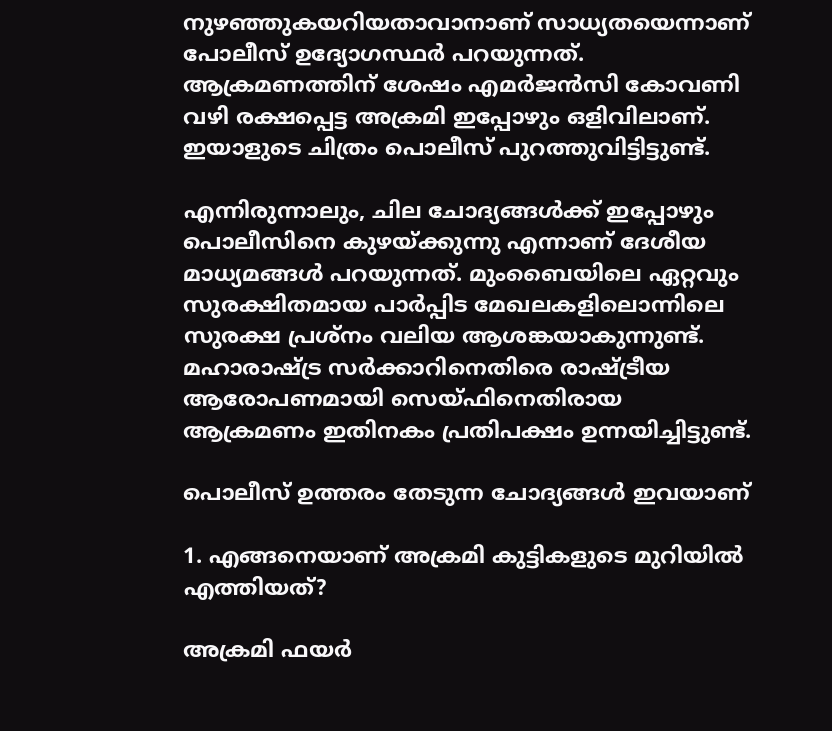നുഴഞ്ഞുകയറിയതാവാനാണ് സാധ്യതയെന്നാണ് പോലീസ് ഉദ്യോഗസ്ഥർ പറയുന്നത്. ആക്രമണത്തിന് ശേഷം എമര്‍ജന്‍സി കോവണി വഴി രക്ഷപ്പെട്ട അക്രമി ഇപ്പോഴും ഒളിവിലാണ്. ഇയാളുടെ ചിത്രം പൊലീസ് പുറത്തുവിട്ടിട്ടുണ്ട്.

എന്നിരുന്നാലും, ചില ചോദ്യങ്ങൾക്ക് ഇപ്പോഴും പൊലീസിനെ കുഴയ്ക്കുന്നു എന്നാണ് ദേശീയ മാധ്യമങ്ങള്‍ പറയുന്നത്. മുംബൈയിലെ ഏറ്റവും സുരക്ഷിതമായ പാർപ്പിട മേഖലകളിലൊന്നിലെ സുരക്ഷ പ്രശ്നം വലിയ ആശങ്കയാകുന്നുണ്ട്. മഹാരാഷ്ട്ര സര്‍ക്കാറിനെതിരെ രാഷ്ട്രീയ ആരോപണമായി സെയ്ഫിനെതിരായ ആക്രമണം ഇതിനകം പ്രതിപക്ഷം ഉന്നയിച്ചിട്ടുണ്ട്.

പൊലീസ് ഉത്തരം തേടുന്ന ചോദ്യങ്ങള്‍ ഇവയാണ്

1. എങ്ങനെയാണ് അക്രമി കുട്ടികളുടെ മുറിയിൽ എത്തിയത്?

അക്രമി ഫയർ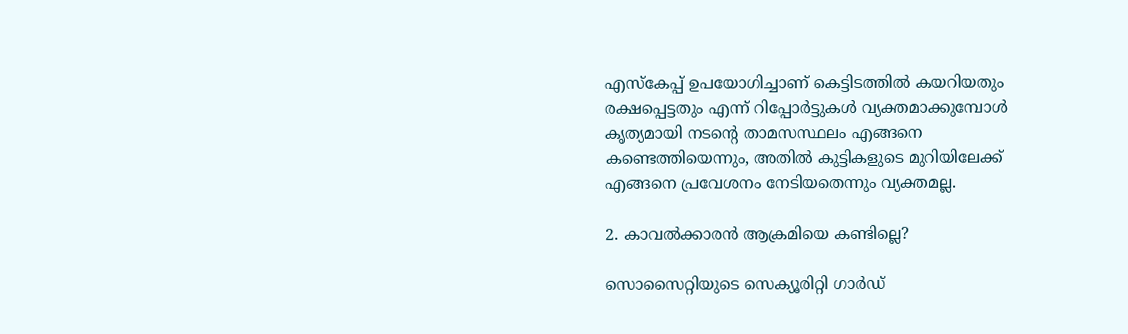എസ്‌കേപ്പ് ഉപയോഗിച്ചാണ് കെട്ടിടത്തില്‍ കയറിയതും രക്ഷപ്പെട്ടതും എന്ന് റിപ്പോർട്ടുകൾ വ്യക്തമാക്കുമ്പോള്‍ കൃത്യമായി നടന്‍റെ താമസസ്ഥലം എങ്ങനെ കണ്ടെത്തിയെന്നും, അതില്‍ കുട്ടികളുടെ മുറിയിലേക്ക് എങ്ങനെ പ്രവേശനം നേടിയതെന്നും വ്യക്തമല്ല.

2. കാവൽക്കാരൻ ആക്രമിയെ കണ്ടില്ലെ?

സൊസൈറ്റിയുടെ സെക്യൂരിറ്റി ഗാർഡ്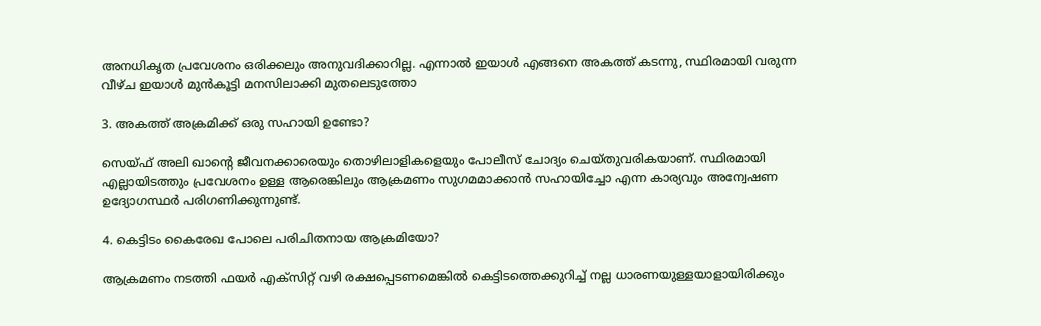അനധികൃത പ്രവേശനം ഒരിക്കലും അനുവദിക്കാറില്ല. എന്നാല്‍ ഇയാള്‍ എങ്ങനെ അകത്ത് കടന്നു, സ്ഥിരമായി വരുന്ന വീഴ്ച ഇയാള്‍ മുന്‍കൂട്ടി മനസിലാക്കി മുതലെടുത്തോ

3. അകത്ത് അക്രമിക്ക് ഒരു സഹായി ഉണ്ടോ?

സെയ്ഫ് അലി ഖാന്‍റെ ജീവനക്കാരെയും തൊഴിലാളികളെയും പോലീസ് ചോദ്യം ചെയ്തുവരികയാണ്. സ്ഥിരമായി എല്ലായിടത്തും പ്രവേശനം ഉള്ള ആരെങ്കിലും ആക്രമണം സുഗമമാക്കാൻ സഹായിച്ചോ എന്ന കാര്യവും അന്വേഷണ ഉദ്യോഗസ്ഥർ പരിഗണിക്കുന്നുണ്ട്.

4. കെട്ടിടം കൈരേഖ പോലെ പരിചിതനായ ആക്രമിയോ?

ആക്രമണം നടത്തി ഫയര്‍ എക്സിറ്റ് വഴി രക്ഷപ്പെടണമെങ്കില്‍ കെട്ടിടത്തെക്കുറിച്ച് നല്ല ധാരണയുള്ളയാളായിരിക്കും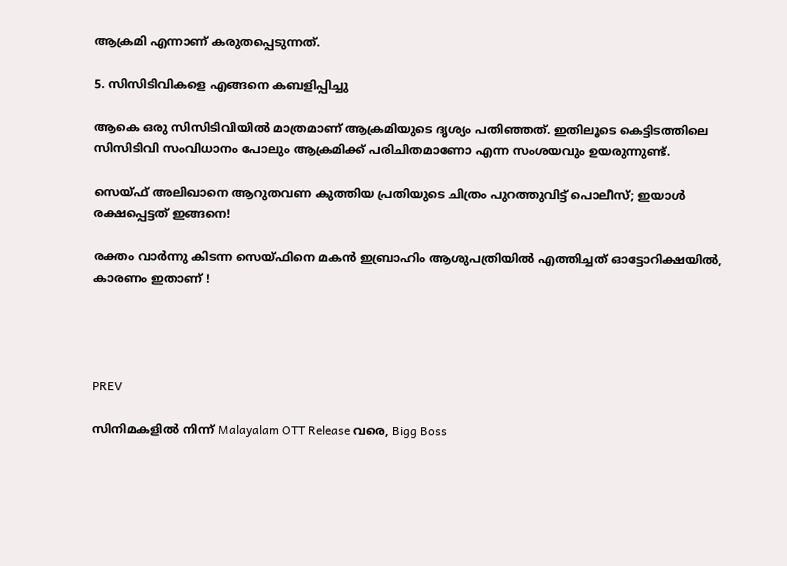ആക്രമി എന്നാണ് കരുതപ്പെടുന്നത്.

5. സിസിടിവികളെ എങ്ങനെ കബളിപ്പിച്ചു

ആകെ ഒരു സിസിടിവിയില്‍ മാത്രമാണ് ആക്രമിയുടെ ദൃശ്യം പതിഞ്ഞത്. ഇതിലൂടെ കെട്ടിടത്തിലെ സിസിടിവി സംവിധാനം പോലും ആക്രമിക്ക് പരിചിതമാണോ എന്ന സംശയവും ഉയരുന്നുണ്ട്.

സെയ്ഫ് അലിഖാനെ ആറുതവണ കുത്തിയ പ്രതിയുടെ ചിത്രം പുറത്തുവിട്ട് പൊലീസ്; ഇയാള്‍ രക്ഷപ്പെട്ടത് ഇങ്ങനെ!

രക്തം വാർന്നു കിടന്ന സെയ്ഫിനെ മകന്‍ ഇബ്രാഹിം ആശുപത്രിയില്‍ എത്തിച്ചത് ഓട്ടോറിക്ഷയില്‍, കാരണം ഇതാണ് !




PREV

സിനിമകളിൽ നിന്ന് Malayalam OTT Release വരെ, Bigg Boss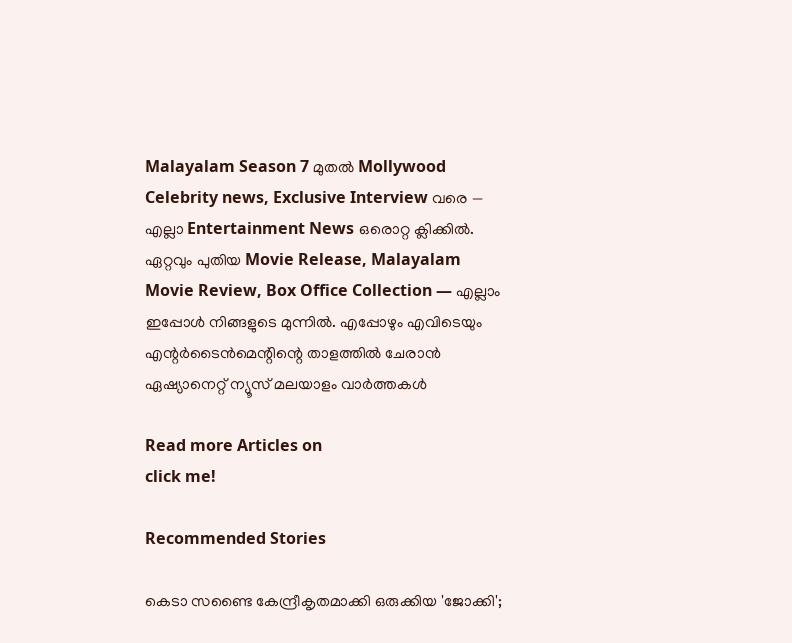Malayalam Season 7 മുതൽ Mollywood Celebrity news, Exclusive Interview വരെ — എല്ലാ Entertainment News ഒരൊറ്റ ക്ലിക്കിൽ. ഏറ്റവും പുതിയ Movie Release, Malayalam Movie Review, Box Office Collection — എല്ലാം ഇപ്പോൾ നിങ്ങളുടെ മുന്നിൽ. എപ്പോഴും എവിടെയും എന്റർടൈൻമെന്റിന്റെ താളത്തിൽ ചേരാൻ ഏഷ്യാനെറ്റ് ന്യൂസ് മലയാളം വാർത്തകൾ

Read more Articles on
click me!

Recommended Stories

കെടാ സണ്ടൈ കേന്ദ്രീകൃതമാക്കി ഒരുക്കിയ 'ജോക്കി';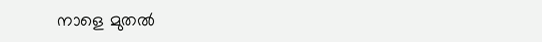നാളെ മുതൽ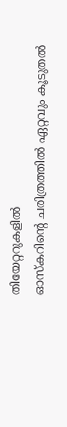തിയേറ്ററുകളിൽ
ഓസ്കറിന്റെ ചരിത്രത്തിൽ ഏറ്റവും കൂടുതൽ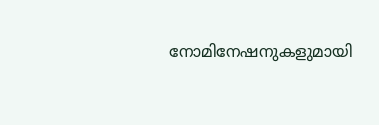നോമിനേഷനുകളുമായി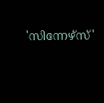'സിന്നേഴ്സ്'